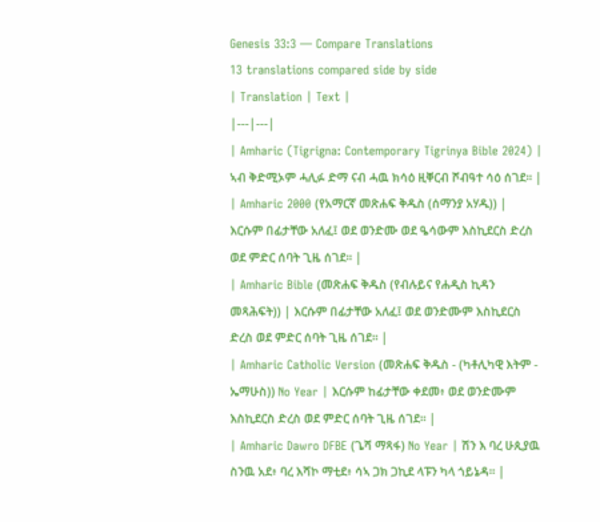Genesis 33:3 — Compare Translations
13 translations compared side by side
| Translation | Text |
|---|---|
| Amharic (Tigrigna: Contemporary Tigrinya Bible 2024) | ኣብ ቅድሚኦም ሓሊፉ ድማ ናብ ሓዉ ክሳዕ ዚቐርብ ሾብዓተ ሳዕ ሰገደ። |
| Amharic 2000 (የአማርኛ መጽሐፍ ቅዱስ (ሰማንያ አሃዱ)) | እርሱም በፊታቸው አለፈ፤ ወደ ወንድሙ ወደ ዔሳውም እስኪደርስ ድረስ ወደ ምድር ሰባት ጊዜ ሰገደ። |
| Amharic Bible (መጽሐፍ ቅዱስ (የብሉይና የሐዲስ ኪዳን መጻሕፍት)) | እርሱም በፊታቸው አለፈ፤ ወደ ወንድሙም እስኪደርስ ድረስ ወደ ምድር ሰባት ጊዜ ሰገደ። |
| Amharic Catholic Version (መጽሐፍ ቅዱስ - (ካቶሊካዊ እትም - ኤማሁስ)) No Year | እርሱም ከፊታቸው ቀደመ፥ ወደ ወንድሙም እስኪደርስ ድረስ ወደ ምድር ሰባት ጊዜ ሰገደ። |
| Amharic Dawro DFBE (ጌሻ ማጻፋ) No Year | ሽን እ ባረ ሁጲያዉ ስንዉ አደ፥ ባረ እሻኮ ማቲደ፥ ሳኣ ጋክ ጋኪደ ላፑን ካላ ጎይኔዳ። |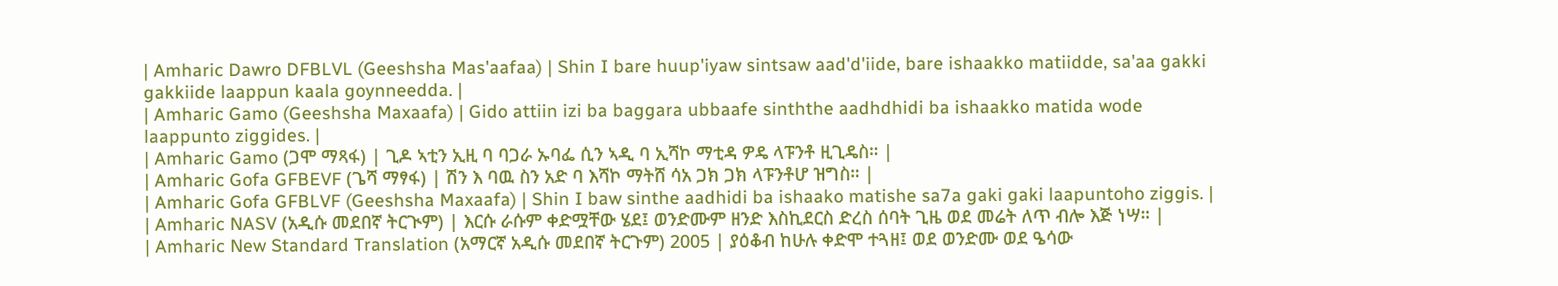| Amharic Dawro DFBLVL (Geeshsha Mas'aafaa) | Shin I bare huup'iyaw sintsaw aad'd'iide, bare ishaakko matiidde, sa'aa gakki gakkiide laappun kaala goynneedda. |
| Amharic Gamo (Geeshsha Maxaafa) | Gido attiin izi ba baggara ubbaafe sinththe aadhdhidi ba ishaakko matida wode laappunto ziggides. |
| Amharic Gamo (ጋሞ ማጻፋ) | ጊዶ ኣቲን ኢዚ ባ ባጋራ ኡባፌ ሲን ኣዲ ባ ኢሻኮ ማቲዳ ዎዴ ላፑንቶ ዚጊዴስ። |
| Amharic Gofa GFBEVF (ጌሻ ማፃፋ) | ሽን እ ባዉ ስን አድ ባ እሻኮ ማትሸ ሳአ ጋክ ጋክ ላፑንቶሆ ዝግስ። |
| Amharic Gofa GFBLVF (Geeshsha Maxaafa) | Shin I baw sinthe aadhidi ba ishaako matishe sa7a gaki gaki laapuntoho ziggis. |
| Amharic NASV (አዲሱ መደበኛ ትርጒም) | እርሱ ራሱም ቀድሟቸው ሄደ፤ ወንድሙም ዘንድ እስኪደርስ ድረስ ሰባት ጊዜ ወደ መሬት ለጥ ብሎ እጅ ነሣ። |
| Amharic New Standard Translation (አማርኛ አዲሱ መደበኛ ትርጉም) 2005 | ያዕቆብ ከሁሉ ቀድሞ ተጓዘ፤ ወደ ወንድሙ ወደ ዔሳው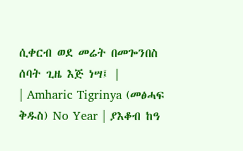ሲቀርብ ወደ መሬት በመጐንበስ ሰባት ጊዜ እጅ ነሣ፤ |
| Amharic Tigrinya (መፅሓፍ ቅዱስ) No Year | ያእቆብ ከዓ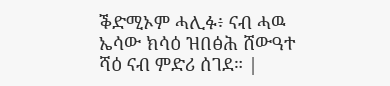ቕድሚኦም ሓሊፉ፥ ናብ ሓዉ ኤሳው ክሳዕ ዝበፅሕ ሸውዓተ ሻዕ ናብ ምድሪ ሰገደ። |